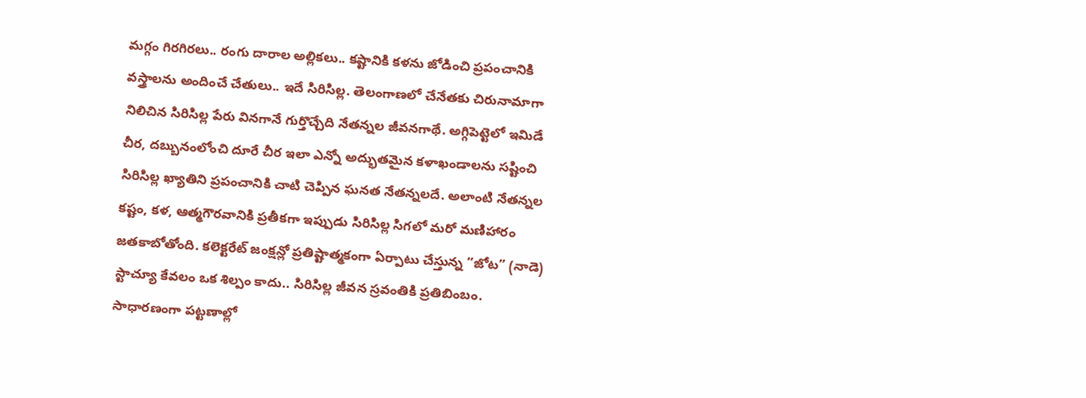మగ్గం గిరగిరలు.. రంగు దారాల అల్లికలు.. కష్టానికి కళను జోడించి ప్రపంచానికి వస్త్రాలను అందించే చేతులు.. ఇదే సిరిసిల్ల. తెలంగాణలో చేనేతకు చిరునామాగా నిలిచిన సిరిసిల్ల పేరు వినగానే గుర్తొచ్చేది నేతన్నల జీవనగాథే. అగ్గిపెట్టెలో ఇమిడే చీర, దబ్బునంలోంచి దూరే చీర ఇలా ఎన్నో అద్భుతమైన కళాఖండాలను సష్టించి సిరిసిల్ల ఖ్యాతిని ప్రపంచానికి చాటి చెప్పిన ఘనత నేతన్నలదే. అలాంటి నేతన్నల కష్టం, కళ, ఆత్మగౌరవానికి ప్రతీకగా ఇప్పుడు సిరిసిల్ల సిగలో మరో మణిహారం జతకాబోతోంది. కలెక్టరేట్ జంక్షన్లో ప్రతిష్టాత్మకంగా ఏర్పాటు చేస్తున్న ”జోట” (నాడె) స్టాచ్యూ కేవలం ఒక శిల్పం కాదు.. సిరిసిల్ల జీవన స్రవంతికి ప్రతిబింబం.
సాధారణంగా పట్టణాల్లో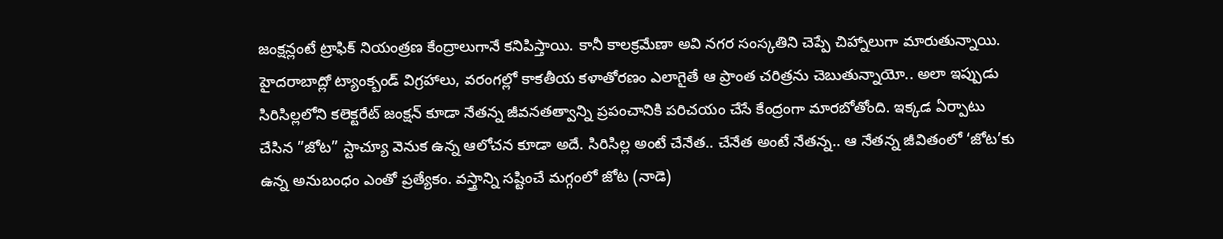జంక్షన్లంటే ట్రాఫిక్ నియంత్రణ కేంద్రాలుగానే కనిపిస్తాయి. కానీ కాలక్రమేణా అవి నగర సంస్కతిని చెప్పే చిహ్నాలుగా మారుతున్నాయి. హైదరాబాద్లో ట్యాంక్బండ్ విగ్రహాలు, వరంగల్లో కాకతీయ కళాతోరణం ఎలాగైతే ఆ ప్రాంత చరిత్రను చెబుతున్నాయో.. అలా ఇప్పుడు సిరిసిల్లలోని కలెక్టరేట్ జంక్షన్ కూడా నేతన్న జీవనతత్వాన్ని ప్రపంచానికి పరిచయం చేసే కేంద్రంగా మారబోతోంది. ఇక్కడ ఏర్పాటు చేసిన ”జోట” స్టాచ్యూ వెనుక ఉన్న ఆలోచన కూడా అదే. సిరిసిల్ల అంటే చేనేత.. చేనేత అంటే నేతన్న.. ఆ నేతన్న జీవితంలో ‘జోట’కు ఉన్న అనుబంధం ఎంతో ప్రత్యేకం. వస్త్రాన్ని సష్టించే మగ్గంలో జోట (నాడె)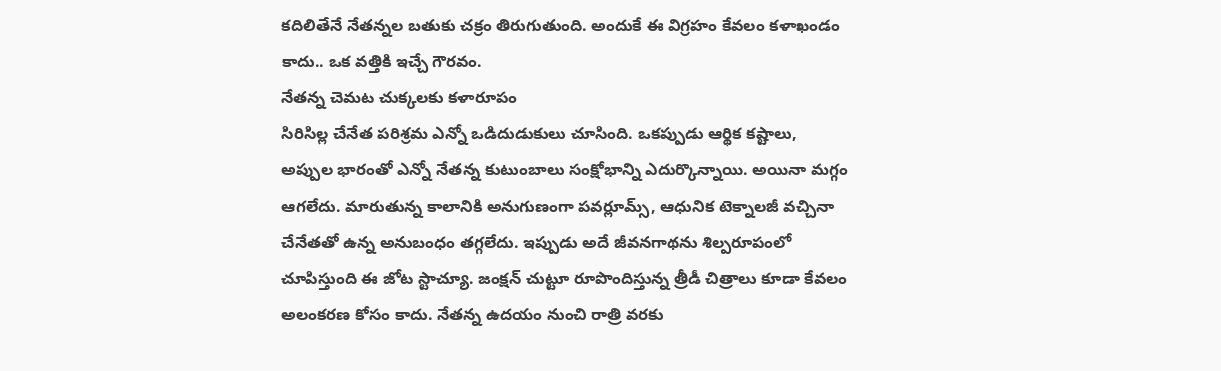కదిలితేనే నేతన్నల బతుకు చక్రం తిరుగుతుంది. అందుకే ఈ విగ్రహం కేవలం కళాఖండం కాదు.. ఒక వత్తికి ఇచ్చే గౌరవం.
నేతన్న చెమట చుక్కలకు కళారూపం
సిరిసిల్ల చేనేత పరిశ్రమ ఎన్నో ఒడిదుడుకులు చూసింది. ఒకప్పుడు ఆర్థిక కష్టాలు, అప్పుల భారంతో ఎన్నో నేతన్న కుటుంబాలు సంక్షోభాన్ని ఎదుర్కొన్నాయి. అయినా మగ్గం ఆగలేదు. మారుతున్న కాలానికి అనుగుణంగా పవర్లూమ్స్, ఆధునిక టెక్నాలజీ వచ్చినా చేనేతతో ఉన్న అనుబంధం తగ్గలేదు. ఇప్పుడు అదే జీవనగాథను శిల్పరూపంలో చూపిస్తుంది ఈ జోట స్టాచ్యూ. జంక్షన్ చుట్టూ రూపొందిస్తున్న త్రీడీ చిత్రాలు కూడా కేవలం అలంకరణ కోసం కాదు. నేతన్న ఉదయం నుంచి రాత్రి వరకు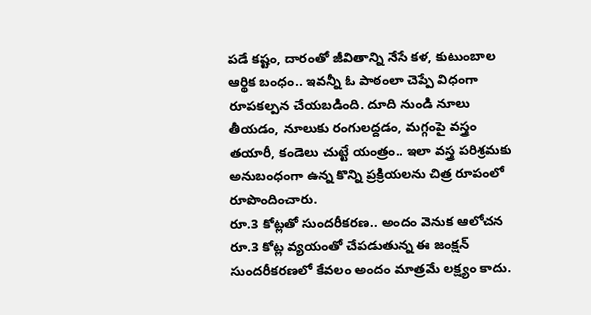పడే కష్టం, దారంతో జీవితాన్ని నేసే కళ, కుటుంబాల ఆర్థిక బంధం.. ఇవన్నీ ఓ పాఠంలా చెప్పే విధంగా రూపకల్పన చేయబడింది. దూది నుండి నూలు తీయడం, నూలుకు రంగులద్దడం, మగ్గంపై వస్త్రం తయారీ, కండెలు చుట్టే యంత్రం.. ఇలా వస్త్ర పరిశ్రమకు అనుబంధంగా ఉన్న కొన్ని ప్రక్రియలను చిత్ర రూపంలో రూపొందించారు.
రూ.3 కోట్లతో సుందరీకరణ.. అందం వెనుక ఆలోచన
రూ.3 కోట్ల వ్యయంతో చేపడుతున్న ఈ జంక్షన్ సుందరీకరణలో కేవలం అందం మాత్రమే లక్ష్యం కాదు.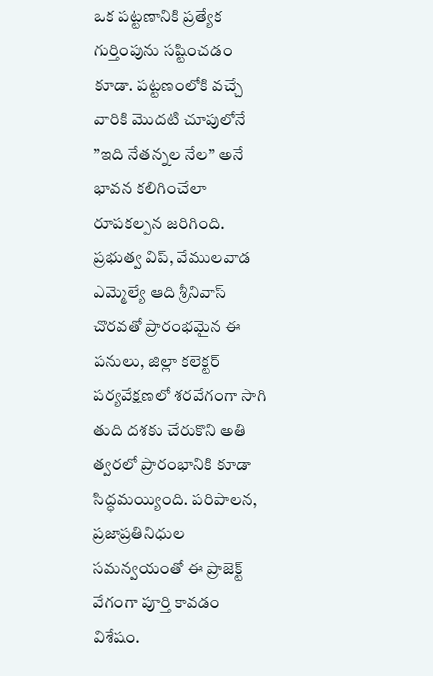ఒక పట్టణానికి ప్రత్యేక గుర్తింపును సష్టించడం కూడా. పట్టణంలోకి వచ్చే వారికి మొదటి చూపులోనే ”ఇది నేతన్నల నేల” అనే భావన కలిగించేలా రూపకల్పన జరిగింది. ప్రభుత్వ విప్, వేములవాడ ఎమ్మెల్యే ఆది శ్రీనివాస్ చొరవతో ప్రారంభమైన ఈ పనులు, జిల్లా కలెక్టర్ పర్యవేక్షణలో శరవేగంగా సాగి తుది దశకు చేరుకొని అతి త్వరలో ప్రారంభానికి కూడా సిద్ధమయ్యింది. పరిపాలన, ప్రజాప్రతినిధుల సమన్వయంతో ఈ ప్రాజెక్ట్ వేగంగా పూర్తి కావడం విశేషం.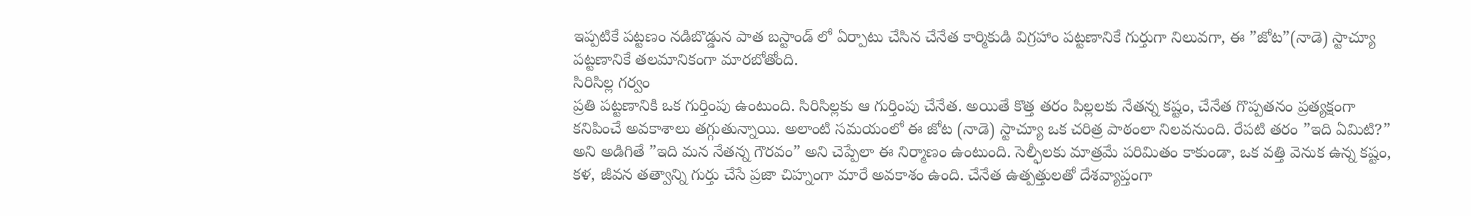ఇప్పటికే పట్టణం నడిబొడ్డున పాత బస్టాండ్ లో ఏర్పాటు చేసిన చేనేత కార్మికుడి విగ్రహాం పట్టణానికే గుర్తుగా నిలువగా, ఈ ”జోట”(నాడె) స్టాచ్యూ పట్టణానికే తలమానికంగా మారబోతోంది.
సిరిసిల్ల గర్వం
ప్రతి పట్టణానికి ఒక గుర్తింపు ఉంటుంది. సిరిసిల్లకు ఆ గుర్తింపు చేనేత. అయితే కొత్త తరం పిల్లలకు నేతన్న కష్టం, చేనేత గొప్పతనం ప్రత్యక్షంగా కనిపించే అవకాశాలు తగ్గుతున్నాయి. అలాంటి సమయంలో ఈ జోట (నాడె) స్టాచ్యూ ఒక చరిత్ర పాఠంలా నిలవనుంది. రేపటి తరం ”ఇది ఏమిటి?” అని అడిగితే ”ఇది మన నేతన్న గౌరవం” అని చెప్పేలా ఈ నిర్మాణం ఉంటుంది. సెల్ఫీలకు మాత్రమే పరిమితం కాకుండా, ఒక వత్తి వెనుక ఉన్న కష్టం, కళ, జీవన తత్వాన్ని గుర్తు చేసే ప్రజా చిహ్నంగా మారే అవకాశం ఉంది. చేనేత ఉత్పత్తులతో దేశవ్యాప్తంగా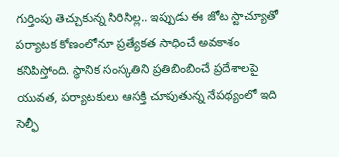గుర్తింపు తెచ్చుకున్న సిరిసిల్ల.. ఇప్పుడు ఈ జోట స్టాచ్యూతో పర్యాటక కోణంలోనూ ప్రత్యేకత సాధించే అవకాశం కనిపిస్తోంది. స్థానిక సంస్కతిని ప్రతిబింబించే ప్రదేశాలపై యువత, పర్యాటకులు ఆసక్తి చూపుతున్న నేపథ్యంలో ఇది సెల్ఫీ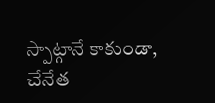స్పాట్గానే కాకుండా, చేనేత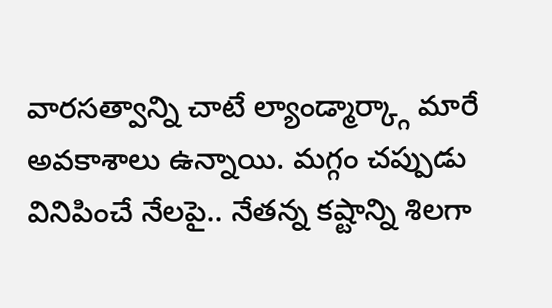వారసత్వాన్ని చాటే ల్యాండ్మార్క్గా మారే అవకాశాలు ఉన్నాయి. మగ్గం చప్పుడు వినిపించే నేలపై.. నేతన్న కష్టాన్ని శిలగా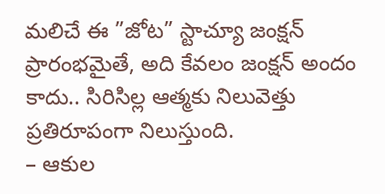మలిచే ఈ ”జోట” స్టాచ్యూ జంక్షన్ ప్రారంభమైతే, అది కేవలం జంక్షన్ అందం కాదు.. సిరిసిల్ల ఆత్మకు నిలువెత్తు ప్రతిరూపంగా నిలుస్తుంది.
– ఆకుల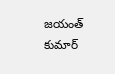జయంత్ కుమార్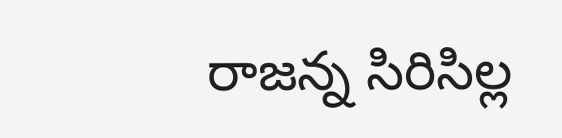రాజన్న సిరిసిల్ల